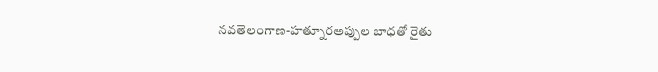నవతెలంగాణ-హత్నూరఅప్పుల బాధతో రైతు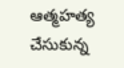ఆత్మహత్య చేసుకున్న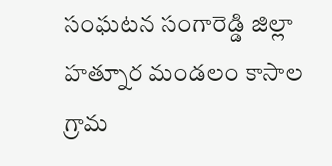సంఘటన సంగారెడ్డి జిల్లా హత్నూర మండలం కాసాల గ్రామ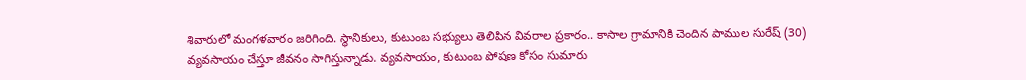శివారులో మంగళవారం జరిగింది. స్థానికులు, కుటుంబ సభ్యులు తెలిపిన వివరాల ప్రకారం.. కాసాల గ్రామానికి చెందిన పాముల సురేష్ (30) వ్యవసాయం చేస్తూ జీవనం సాగిస్తున్నాడు. వ్యవసాయం, కుటుంబ పోషణ కోసం సుమారు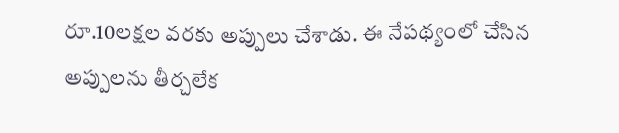రూ.10లక్షల వరకు అప్పులు చేశాడు. ఈ నేపథ్యంలో చేసిన అప్పులను తీర్చలేక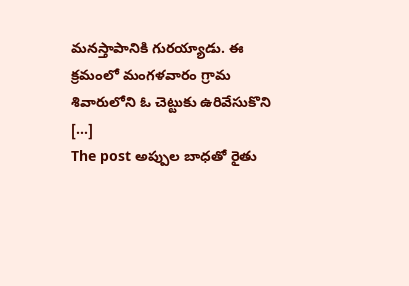మనస్తాపానికి గురయ్యాడు. ఈ క్రమంలో మంగళవారం గ్రామ శివారులోని ఓ చెట్టుకు ఉరివేసుకొని […]
The post అప్పుల బాధతో రైతు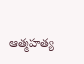ఆత్మహత్య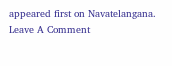appeared first on Navatelangana.
Leave A Comment